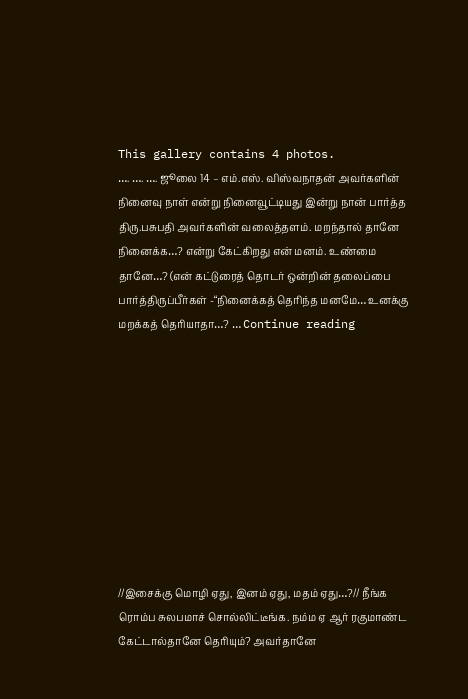This gallery contains 4 photos.
…. …. …. ஜூலை 14 – எம்.எஸ். விஸ்வநாதன் அவர்களின் நினைவு நாள் என்று நினைவூட்டியது இன்று நான் பார்த்த திரு.பசுபதி அவர்களின் வலைத்தளம். மறந்தால் தானே நினைக்க…? என்று கேட்கிறது என் மனம். உண்மை தானே…? (என் கட்டுரைத் தொடர் ஒன்றின் தலைப்பை பார்த்திருப்பீர்கள் -“நினைக்கத் தெரிந்த மனமே… உனக்கு மறக்கத் தெரியாதா…? … Continue reading










//இசைக்கு மொழி ஏது, இனம் ஏது, மதம் ஏது…?// நீங்க ரொம்ப சுலபமாச் சொல்லிட்டீங்க. நம்ம ஏ ஆர் ரகுமாண்ட கேட்டால்தானே தெரியும்? அவர்தானே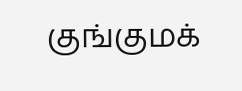குங்குமக்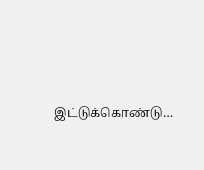இட்டுக்கொண்டு…